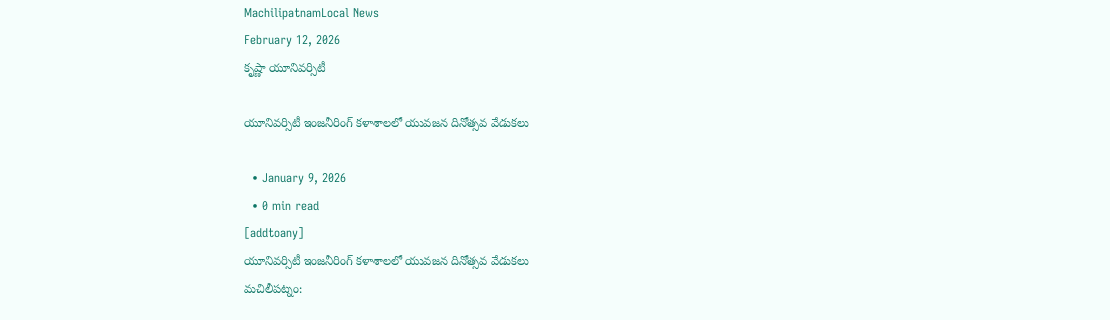MachilipatnamLocal News
February 12, 2026
కృష్ణా యూనివర్సిటీ

యూనివర్సిటీ ఇంజనీరింగ్ కళాశాలలో యువజన దినోత్సవ వేడుకలు

  • January 9, 2026
  • 0 min read
[addtoany]
యూనివర్సిటీ ఇంజనీరింగ్ కళాశాలలో యువజన దినోత్సవ వేడుకలు
మచిలీపట్నం: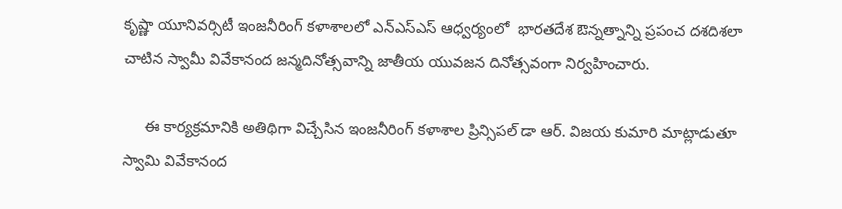కృష్ణా యూనివర్సిటీ ఇంజనీరింగ్ కళాశాలలో ఎన్ఎస్ఎస్ ఆధ్వర్యంలో  భారతదేశ ఔన్నత్నాన్ని ప్రపంచ దశదిశలా చాటిన స్వామీ వివేకానంద జన్మదినోత్సవాన్ని జాతీయ యువజన దినోత్సవంగా నిర్వహించారు.

     ఈ కార్యక్రమానికి అతిథిగా విచ్చేసిన ఇంజనీరింగ్ కళాశాల ప్రిన్సిపల్ డా ఆర్. విజయ కుమారి మాట్లాడుతూ స్వామి వివేకానంద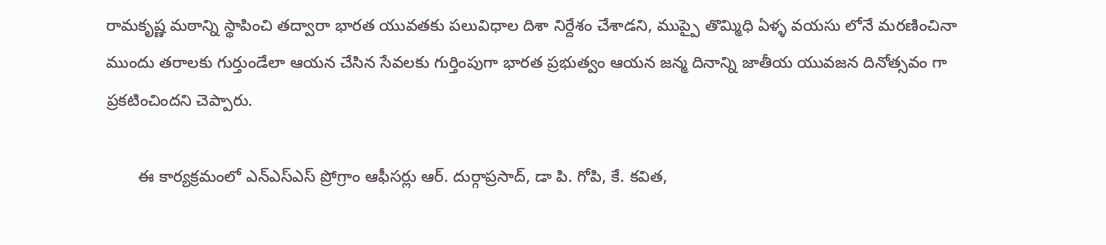రామకృష్ణ మఠాన్ని స్థాపించి తద్వారా భారత యువతకు పలువిధాల దిశా నిర్దేశం చేశాడని, ముప్పై తొమ్మిధి ఏళ్ళ వయసు లోనే మరణించినా ముందు తరాలకు గుర్తుండేలా ఆయన చేసిన సేవలకు గుర్తింపుగా భారత ప్రభుత్వం ఆయన జన్మ దినాన్ని జాతీయ యువజన దినోత్సవం గా ప్రకటించిందని చెప్పారు.

       ఈ కార్యక్రమంలో ఎన్ఎస్ఎస్ ప్రోగ్రాం ఆఫీసర్లు ఆర్. దుర్గాప్రసాద్, డా పి. గోపి, కే. కవిత,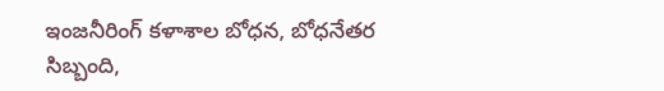ఇంజనీరింగ్ కళాశాల బోధన, బోధనేతర సిబ్బంది,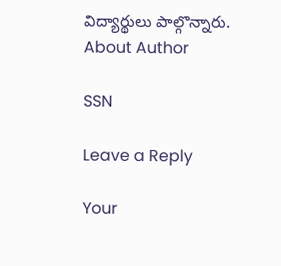విద్యార్థులు పాల్గొన్నారు.
About Author

SSN

Leave a Reply

Your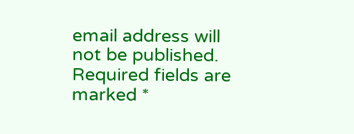email address will not be published. Required fields are marked *